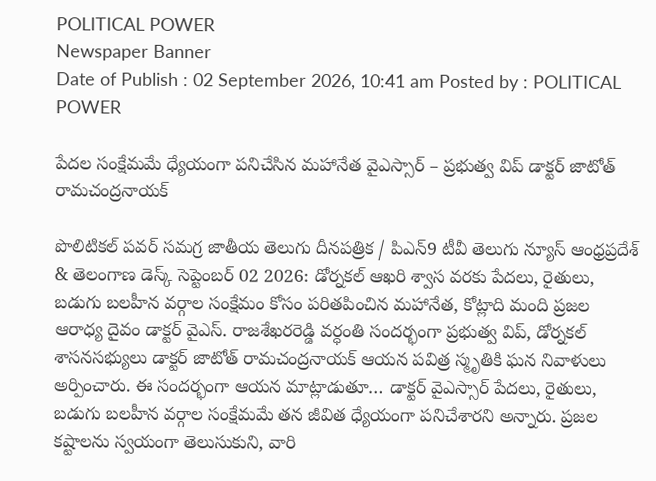POLITICAL POWER
Newspaper Banner
Date of Publish : 02 September 2026, 10:41 am Posted by : POLITICAL POWER

పేదల సంక్షేమమే ధ్యేయంగా పనిచేసిన మహానేత వైఎస్సార్‌ – ప్రభుత్వ విప్ డాక్టర్ జాటోత్ రామచంద్రనాయక్

పొలిటికల్ పవర్ సమగ్ర జాతీయ తెలుగు దీనపత్రిక / పిఎన్9 టీవీ తెలుగు న్యూస్ ఆంధ్రప్రదేశ్ & తెలంగాణ డెస్క్ సెప్టెంబర్ 02 2026: డోర్నకల్ ఆఖరి శ్వాస వరకు పేదలు, రైతులు, బడుగు బలహీన వర్గాల సంక్షేమం కోసం పరితపించిన మహానేత, కోట్లాది మంది ప్రజల ఆరాధ్య దైవం డాక్టర్ వైఎస్. రాజశేఖరరెడ్డి వర్ధంతి సందర్భంగా ప్రభుత్వ విప్, డోర్నకల్ శాసనసభ్యులు డాక్టర్ జాటోత్ రామచంద్రనాయక్ ఆయన పవిత్ర స్మృతికి ఘన నివాళులు అర్పించారు. ఈ సందర్భంగా ఆయన మాట్లాడుతూ… డాక్టర్ వైఎస్సార్‌ పేదలు, రైతులు, బడుగు బలహీన వర్గాల సంక్షేమమే తన జీవిత ధ్యేయంగా పనిచేశారని అన్నారు. ప్రజల కష్టాలను స్వయంగా తెలుసుకుని, వారి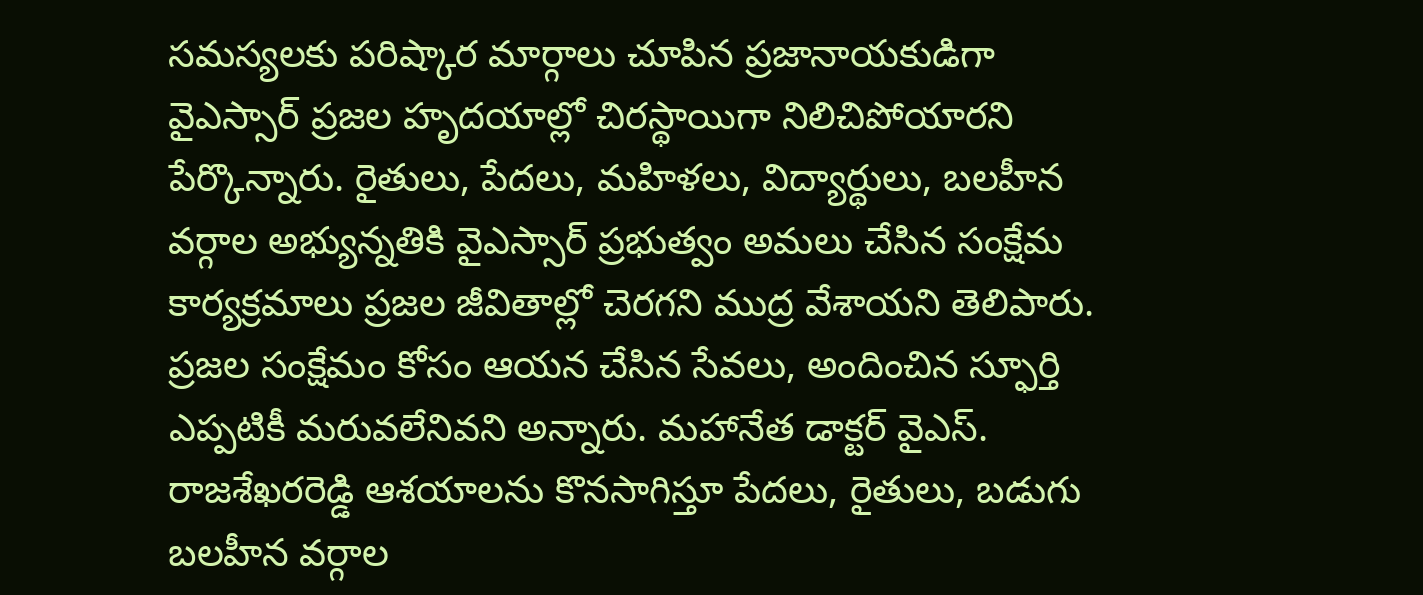సమస్యలకు పరిష్కార మార్గాలు చూపిన ప్రజానాయకుడిగా వైఎస్సార్‌ ప్రజల హృదయాల్లో చిరస్థాయిగా నిలిచిపోయారని పేర్కొన్నారు. రైతులు, పేదలు, మహిళలు, విద్యార్థులు, బలహీన వర్గాల అభ్యున్నతికి వైఎస్సార్‌ ప్రభుత్వం అమలు చేసిన సంక్షేమ కార్యక్రమాలు ప్రజల జీవితాల్లో చెరగని ముద్ర వేశాయని తెలిపారు. ప్రజల సంక్షేమం కోసం ఆయన చేసిన సేవలు, అందించిన స్ఫూర్తి ఎప్పటికీ మరువలేనివని అన్నారు. మహానేత డాక్టర్ వైఎస్. రాజశేఖరరెడ్డి ఆశయాలను కొనసాగిస్తూ పేదలు, రైతులు, బడుగు బలహీన వర్గాల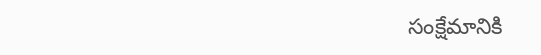సంక్షేమానికి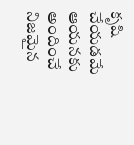కృషి చేయడమే ఆయనకు అందించే నిజమైన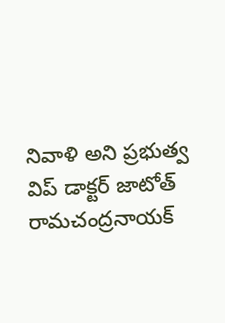నివాళి అని ప్రభుత్వ విప్ డాక్టర్ జాటోత్ రామచంద్రనాయక్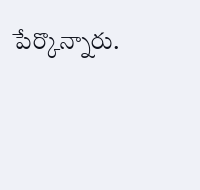పేర్కొన్నారు.